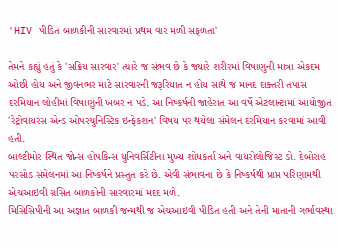'HIV પીડિત બાળકીની સારવારમાં પ્રથમ વાર મળી સફળતા'

તેમને કહ્યું હતું કે 'સક્રિય સારવાર' ત્યારે જ સંભવ છે કે જ્યારે શરીરમાં વિષાણુની માત્રા એકદમ ઓછી હોય અને જીવનભર માટે સારવારની જરૂરિયાત ન હોય સાથે જ માનદ દાક્તરી તપાસ દરમિયાન લોહીમાં વિષાણુંની ખબર ન પડે. આ નિષ્કર્ષની જાહેરાત આ વર્ષે એટલાન્ટામાં આયોજીત 'રેટ્રોવાયરસ એન્ડ ઓપરચુનિસ્ટિક ઇન્ફેકશન' વિષય પર થયેલા સંમેલન દરમિયાન કરવામાં આવી હતી.
બાલ્ટીમોર સ્થિત જોન્સ હોપકિન્સ યુનિવર્સિટીના મુખ્ય શોધકર્તા અને વાયરોલોજિસ્ટ ડો. દેબોરાહ પરસોડ સંમેલનમાં આ નિષ્કર્ષને પ્રસ્તુત કરે છે. એવી સંભાવના છે કે નિષ્કર્ષથી પ્રાપ્ત પરિણામથી એચઆઇવી ગ્રસિત બાળકોની સારવારમાં મદદ મળે.
મિસિસિપીની આ અજ્ઞાત બાળકી જન્મથી જ એચઆઇવી પીડિત હતી અને તેની માતાની ગર્ભાવસ્થા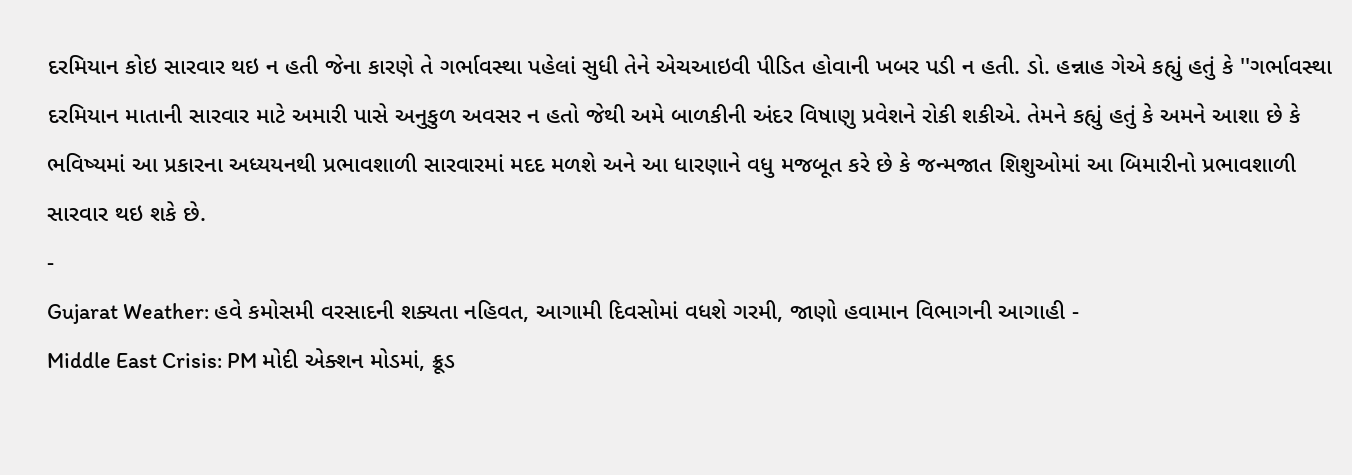દરમિયાન કોઇ સારવાર થઇ ન હતી જેના કારણે તે ગર્ભાવસ્થા પહેલાં સુધી તેને એચઆઇવી પીડિત હોવાની ખબર પડી ન હતી. ડો. હન્નાહ ગેએ કહ્યું હતું કે ''ગર્ભાવસ્થા દરમિયાન માતાની સારવાર માટે અમારી પાસે અનુકુળ અવસર ન હતો જેથી અમે બાળકીની અંદર વિષાણુ પ્રવેશને રોકી શકીએ. તેમને કહ્યું હતું કે અમને આશા છે કે ભવિષ્યમાં આ પ્રકારના અધ્યયનથી પ્રભાવશાળી સારવારમાં મદદ મળશે અને આ ધારણાને વધુ મજબૂત કરે છે કે જન્મજાત શિશુઓમાં આ બિમારીનો પ્રભાવશાળી સારવાર થઇ શકે છે.
-
Gujarat Weather: હવે કમોસમી વરસાદની શક્યતા નહિવત, આગામી દિવસોમાં વધશે ગરમી, જાણો હવામાન વિભાગની આગાહી -
Middle East Crisis: PM મોદી એક્શન મોડમાં, ક્રૂડ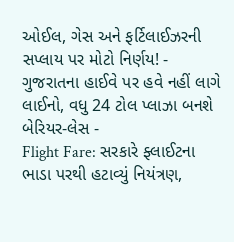ઓઈલ, ગેસ અને ફર્ટિલાઈઝરની સપ્લાય પર મોટો નિર્ણય! -
ગુજરાતના હાઈવે પર હવે નહીં લાગે લાઈનો, વધુ 24 ટોલ પ્લાઝા બનશે બેરિયર-લેસ -
Flight Fare: સરકારે ફ્લાઈટના ભાડા પરથી હટાવ્યું નિયંત્રણ,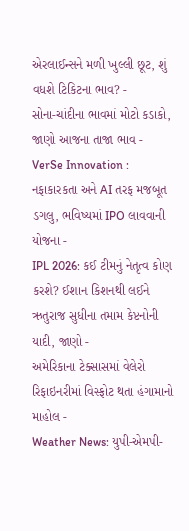એરલાઈન્સને મળી ખુલ્લી છૂટ, શું વધશે ટિકિટના ભાવ? -
સોના-ચાંદીના ભાવમાં મોટો કડાકો, જાણો આજના તાજા ભાવ -
VerSe Innovation : નફાકારકતા અને AI તરફ મજબૂત ડગલુ, ભવિષ્યમાં IPO લાવવાની યોજના -
IPL 2026: કઈ ટીમનું નેતૃત્વ કોણ કરશે? ઈશાન કિશનથી લઈને ઋતુરાજ સુધીના તમામ કેપ્ટનોની યાદી, જાણો -
અમેરિકાના ટેક્સાસમાં વેલેરો રિફાઇનરીમાં વિસ્ફોટ થતા હંગામાનો માહોલ -
Weather News: યુપી-એમપી-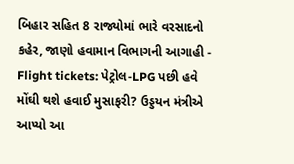બિહાર સહિત 8 રાજ્યોમાં ભારે વરસાદનો કહેર, જાણો હવામાન વિભાગની આગાહી -
Flight tickets: પેટ્રોલ-LPG પછી હવે મોંઘી થશે હવાઈ મુસાફરી? ઉડ્ડયન મંત્રીએ આપ્યો આ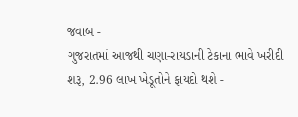જવાબ -
ગુજરાતમાં આજથી ચણા-રાયડાની ટેકાના ભાવે ખરીદી શરૂ, 2.96 લાખ ખેડૂતોને ફાયદો થશે -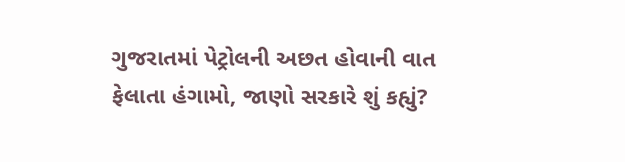ગુજરાતમાં પેટ્રોલની અછત હોવાની વાત ફેલાતા હંગામો, જાણો સરકારે શું કહ્યું?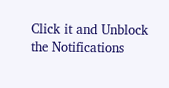Click it and Unblock the Notifications